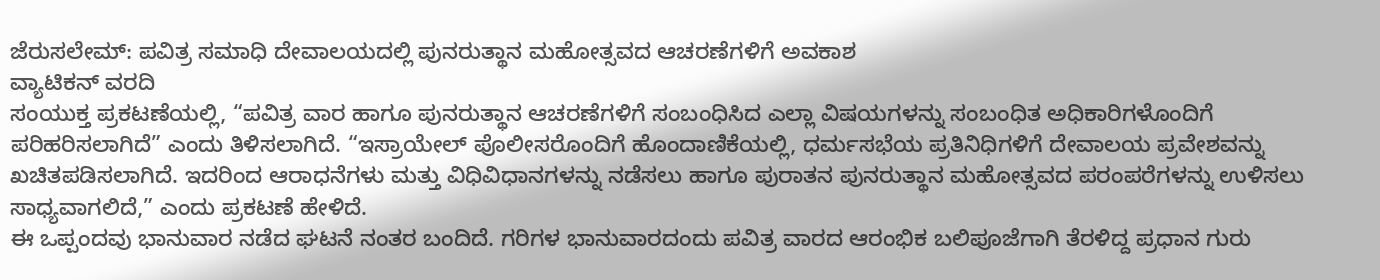ಜೆರುಸಲೇಮ್: ಪವಿತ್ರ ಸಮಾಧಿ ದೇವಾಲಯದಲ್ಲಿ ಪುನರುತ್ಥಾನ ಮಹೋತ್ಸವದ ಆಚರಣೆಗಳಿಗೆ ಅವಕಾಶ
ವ್ಯಾಟಿಕನ್ ವರದಿ
ಸಂಯುಕ್ತ ಪ್ರಕಟಣೆಯಲ್ಲಿ, “ಪವಿತ್ರ ವಾರ ಹಾಗೂ ಪುನರುತ್ಥಾನ ಆಚರಣೆಗಳಿಗೆ ಸಂಬಂಧಿಸಿದ ಎಲ್ಲಾ ವಿಷಯಗಳನ್ನು ಸಂಬಂಧಿತ ಅಧಿಕಾರಿಗಳೊಂದಿಗೆ ಪರಿಹರಿಸಲಾಗಿದೆ” ಎಂದು ತಿಳಿಸಲಾಗಿದೆ. “ಇಸ್ರಾಯೇಲ್ ಪೊಲೀಸರೊಂದಿಗೆ ಹೊಂದಾಣಿಕೆಯಲ್ಲಿ, ಧರ್ಮಸಭೆಯ ಪ್ರತಿನಿಧಿಗಳಿಗೆ ದೇವಾಲಯ ಪ್ರವೇಶವನ್ನು ಖಚಿತಪಡಿಸಲಾಗಿದೆ. ಇದರಿಂದ ಆರಾಧನೆಗಳು ಮತ್ತು ವಿಧಿವಿಧಾನಗಳನ್ನು ನಡೆಸಲು ಹಾಗೂ ಪುರಾತನ ಪುನರುತ್ಥಾನ ಮಹೋತ್ಸವದ ಪರಂಪರೆಗಳನ್ನು ಉಳಿಸಲು ಸಾಧ್ಯವಾಗಲಿದೆ,” ಎಂದು ಪ್ರಕಟಣೆ ಹೇಳಿದೆ.
ಈ ಒಪ್ಪಂದವು ಭಾನುವಾರ ನಡೆದ ಘಟನೆ ನಂತರ ಬಂದಿದೆ. ಗರಿಗಳ ಭಾನುವಾರದಂದು ಪವಿತ್ರ ವಾರದ ಆರಂಭಿಕ ಬಲಿಪೂಜೆಗಾಗಿ ತೆರಳಿದ್ದ ಪ್ರಧಾನ ಗುರು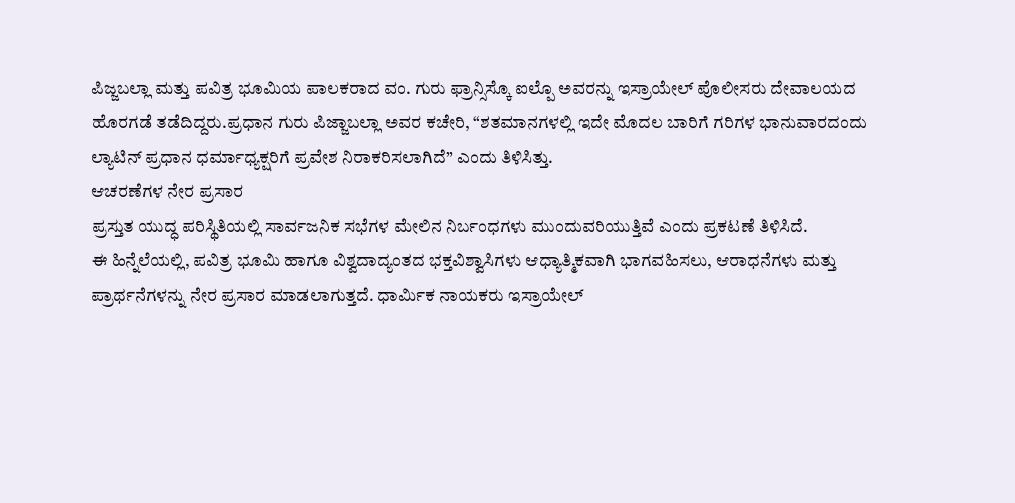ಪಿಜ್ಜಬಲ್ಲಾ ಮತ್ತು ಪವಿತ್ರ ಭೂಮಿಯ ಪಾಲಕರಾದ ವಂ. ಗುರು ಫ್ರಾನ್ಸಿಸ್ಕೊ ಐಲ್ಪೊ ಅವರನ್ನು ಇಸ್ರಾಯೇಲ್ ಪೊಲೀಸರು ದೇವಾಲಯದ ಹೊರಗಡೆ ತಡೆದಿದ್ದರು.ಪ್ರಧಾನ ಗುರು ಪಿಜ್ಜಾಬಲ್ಲಾ ಅವರ ಕಚೇರಿ, “ಶತಮಾನಗಳಲ್ಲಿ ಇದೇ ಮೊದಲ ಬಾರಿಗೆ ಗರಿಗಳ ಭಾನುವಾರದಂದು ಲ್ಯಾಟಿನ್ ಪ್ರಧಾನ ಧರ್ಮಾಧ್ಯಕ್ಷರಿಗೆ ಪ್ರವೇಶ ನಿರಾಕರಿಸಲಾಗಿದೆ” ಎಂದು ತಿಳಿಸಿತ್ತು.
ಆಚರಣೆಗಳ ನೇರ ಪ್ರಸಾರ
ಪ್ರಸ್ತುತ ಯುದ್ಧ ಪರಿಸ್ಥಿತಿಯಲ್ಲಿ ಸಾರ್ವಜನಿಕ ಸಭೆಗಳ ಮೇಲಿನ ನಿರ್ಬಂಧಗಳು ಮುಂದುವರಿಯುತ್ತಿವೆ ಎಂದು ಪ್ರಕಟಣೆ ತಿಳಿಸಿದೆ.
ಈ ಹಿನ್ನೆಲೆಯಲ್ಲಿ, ಪವಿತ್ರ ಭೂಮಿ ಹಾಗೂ ವಿಶ್ವದಾದ್ಯಂತದ ಭಕ್ತವಿಶ್ವಾಸಿಗಳು ಆಧ್ಯಾತ್ಮಿಕವಾಗಿ ಭಾಗವಹಿಸಲು, ಆರಾಧನೆಗಳು ಮತ್ತು ಪ್ರಾರ್ಥನೆಗಳನ್ನು ನೇರ ಪ್ರಸಾರ ಮಾಡಲಾಗುತ್ತದೆ. ಧಾರ್ಮಿಕ ನಾಯಕರು ಇಸ್ರಾಯೇಲ್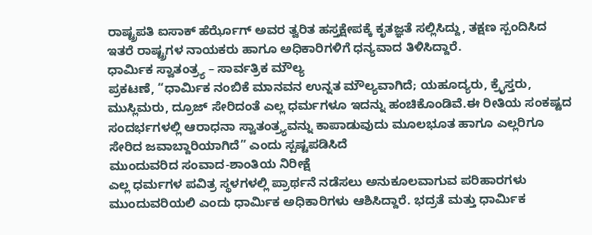ರಾಷ್ಟ್ರಪತಿ ಐಸಾಕ್ ಹೆರ್ಝೊಗ್ ಅವರ ತ್ವರಿತ ಹಸ್ತಕ್ಷೇಪಕ್ಕೆ ಕೃತಜ್ಞತೆ ಸಲ್ಲಿಸಿದ್ದು, ತಕ್ಷಣ ಸ್ಪಂದಿಸಿದ ಇತರೆ ರಾಷ್ಟ್ರಗಳ ನಾಯಕರು ಹಾಗೂ ಅಧಿಕಾರಿಗಳಿಗೆ ಧನ್ಯವಾದ ತಿಳಿಸಿದ್ದಾರೆ.
ಧಾರ್ಮಿಕ ಸ್ವಾತಂತ್ರ್ಯ – ಸಾರ್ವತ್ರಿಕ ಮೌಲ್ಯ
ಪ್ರಕಟಣೆ, “ಧಾರ್ಮಿಕ ನಂಬಿಕೆ ಮಾನವನ ಉನ್ನತ ಮೌಲ್ಯವಾಗಿದೆ; ಯಹೂದ್ಯರು, ಕ್ರೈಸ್ತರು, ಮುಸ್ಲಿಮರು, ದ್ರೂಜ್ ಸೇರಿದಂತೆ ಎಲ್ಲ ಧರ್ಮಗಳೂ ಇದನ್ನು ಹಂಚಿಕೊಂಡಿವೆ.ಈ ರೀತಿಯ ಸಂಕಷ್ಟದ ಸಂದರ್ಭಗಳಲ್ಲಿ ಆರಾಧನಾ ಸ್ವಾತಂತ್ರ್ಯವನ್ನು ಕಾಪಾಡುವುದು ಮೂಲಭೂತ ಹಾಗೂ ಎಲ್ಲರಿಗೂ ಸೇರಿದ ಜವಾಬ್ದಾರಿಯಾಗಿದೆ” ಎಂದು ಸ್ಪಷ್ಟಪಡಿಸಿದೆ
ಮುಂದುವರಿದ ಸಂವಾದ-ಶಾಂತಿಯ ನಿರೀಕ್ಷೆ
ಎಲ್ಲ ಧರ್ಮಗಳ ಪವಿತ್ರ ಸ್ಥಳಗಳಲ್ಲಿ ಪ್ರಾರ್ಥನೆ ನಡೆಸಲು ಅನುಕೂಲವಾಗುವ ಪರಿಹಾರಗಳು ಮುಂದುವರಿಯಲಿ ಎಂದು ಧಾರ್ಮಿಕ ಅಧಿಕಾರಿಗಳು ಆಶಿಸಿದ್ದಾರೆ. ಭದ್ರತೆ ಮತ್ತು ಧಾರ್ಮಿಕ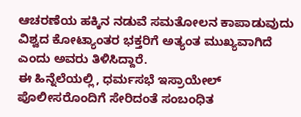ಆಚರಣೆಯ ಹಕ್ಕಿನ ನಡುವೆ ಸಮತೋಲನ ಕಾಪಾಡುವುದು ವಿಶ್ವದ ಕೋಟ್ಯಾಂತರ ಭಕ್ತರಿಗೆ ಅತ್ಯಂತ ಮುಖ್ಯವಾಗಿದೆ ಎಂದು ಅವರು ತಿಳಿಸಿದ್ದಾರೆ.
ಈ ಹಿನ್ನೆಲೆಯಲ್ಲಿ, ಧರ್ಮಸಭೆ ಇಸ್ರಾಯೇಲ್ ಪೊಲೀಸರೊಂದಿಗೆ ಸೇರಿದಂತೆ ಸಂಬಂಧಿತ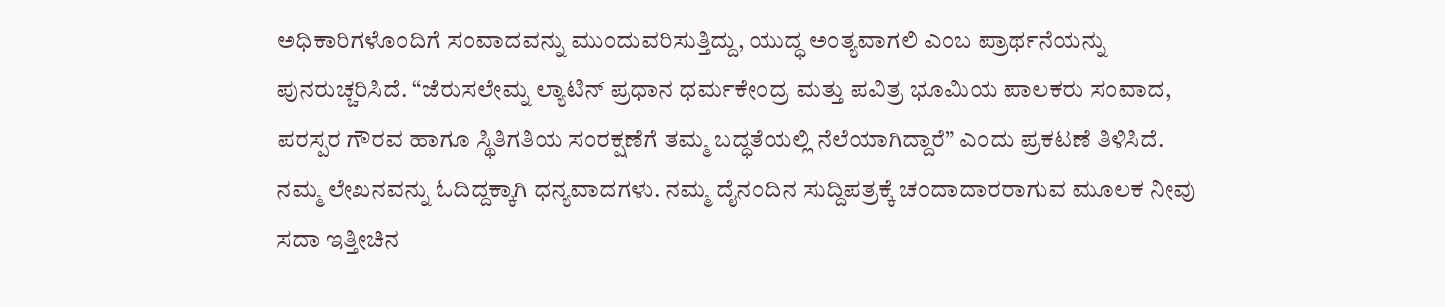ಅಧಿಕಾರಿಗಳೊಂದಿಗೆ ಸಂವಾದವನ್ನು ಮುಂದುವರಿಸುತ್ತಿದ್ದು, ಯುದ್ಧ ಅಂತ್ಯವಾಗಲಿ ಎಂಬ ಪ್ರಾರ್ಥನೆಯನ್ನು ಪುನರುಚ್ಚರಿಸಿದೆ. “ಜೆರುಸಲೇಮ್ನ ಲ್ಯಾಟಿನ್ ಪ್ರಧಾನ ಧರ್ಮಕೇಂದ್ರ ಮತ್ತು ಪವಿತ್ರ ಭೂಮಿಯ ಪಾಲಕರು ಸಂವಾದ, ಪರಸ್ಪರ ಗೌರವ ಹಾಗೂ ಸ್ಥಿತಿಗತಿಯ ಸಂರಕ್ಷಣೆಗೆ ತಮ್ಮ ಬದ್ಧತೆಯಲ್ಲಿ ನೆಲೆಯಾಗಿದ್ದಾರೆ” ಎಂದು ಪ್ರಕಟಣೆ ತಿಳಿಸಿದೆ.
ನಮ್ಮ ಲೇಖನವನ್ನು ಓದಿದ್ದಕ್ಕಾಗಿ ಧನ್ಯವಾದಗಳು. ನಮ್ಮ ದೈನಂದಿನ ಸುದ್ದಿಪತ್ರಕ್ಕೆ ಚಂದಾದಾರರಾಗುವ ಮೂಲಕ ನೀವು ಸದಾ ಇತ್ತೀಚಿನ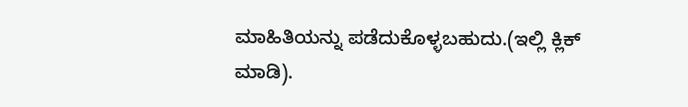ಮಾಹಿತಿಯನ್ನು ಪಡೆದುಕೊಳ್ಳಬಹುದು.(ಇಲ್ಲಿ ಕ್ಲಿಕ್ ಮಾಡಿ).